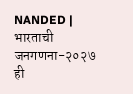NANDED | भारताची जनगणना-२०२७ ही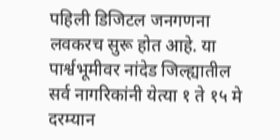पहिली डिजिटल जनगणना लवकरच सुरू होत आहे. या पार्श्वभूमीवर नांदेड जिल्ह्यातील सर्व नागरिकांनी येत्या १ ते १५ मे दरम्यान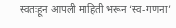स्वतःहून आपली माहिती भरून ‘स्व-गणना’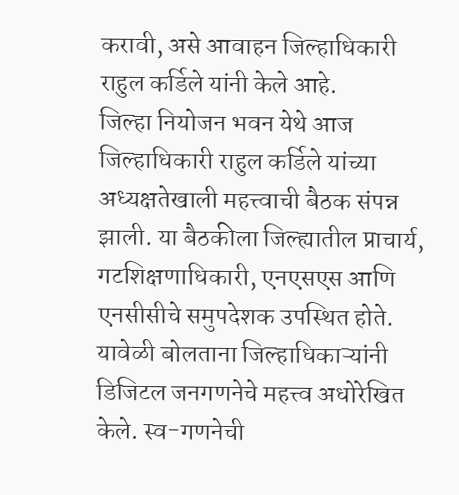करावी, असे आवाहन जिल्हाधिकारी राहुल कर्डिले यांनी केले आहे.
जिल्हा नियोजन भवन येथे आज जिल्हाधिकारी राहुल कर्डिले यांच्या अध्यक्षतेखाली महत्त्वाची बैठक संपन्न झाली. या बैठकीला जिल्ह्यातील प्राचार्य, गटशिक्षणाधिकारी, एनएसएस आणि एनसीसीचे समुपदेशक उपस्थित होते. यावेळी बोलताना जिल्हाधिकाऱ्यांनी डिजिटल जनगणनेचे महत्त्व अधोरेखित केले. स्व-गणनेची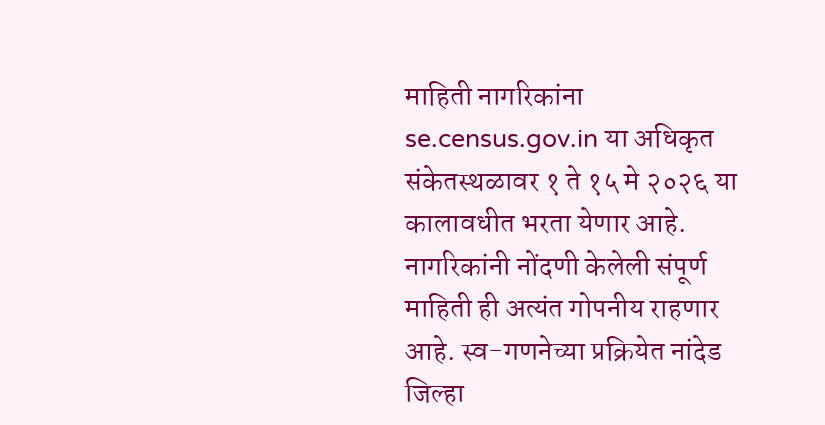माहिती नागरिकांना se.census.gov.in या अधिकृत संकेतस्थळावर १ ते १५ मे २०२६ या कालावधीत भरता येणार आहे.
नागरिकांनी नोंदणी केलेली संपूर्ण माहिती ही अत्यंत गोपनीय राहणार आहे. स्व-गणनेच्या प्रक्रियेत नांदेड जिल्हा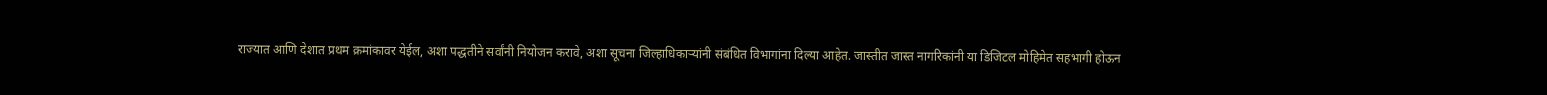राज्यात आणि देशात प्रथम क्रमांकावर येईल, अशा पद्धतीने सर्वांनी नियोजन करावे, अशा सूचना जिल्हाधिकाऱ्यांनी संबंधित विभागांना दिल्या आहेत. जास्तीत जास्त नागरिकांनी या डिजिटल मोहिमेत सहभागी होऊन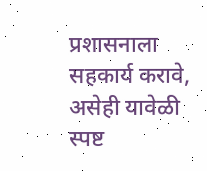प्रशासनाला सहकार्य करावे, असेही यावेळी स्पष्ट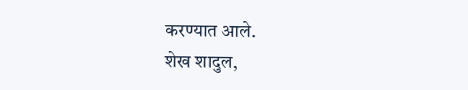करण्यात आले.
शेख शादुल,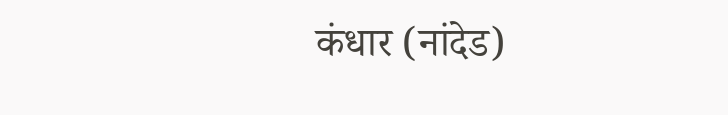कंधार (नांदेड)